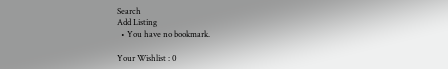Search
Add Listing
  • You have no bookmark.

Your Wishlist : 0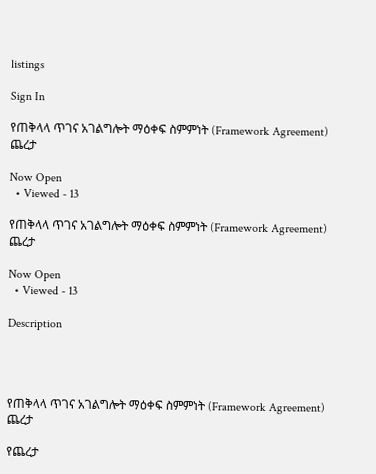listings

Sign In

የጠቅላላ ጥገና አገልግሎት ማዕቀፍ ስምምነት (Framework Agreement) ጨረታ

Now Open
  • Viewed - 13

የጠቅላላ ጥገና አገልግሎት ማዕቀፍ ስምምነት (Framework Agreement) ጨረታ

Now Open
  • Viewed - 13

Description




የጠቅላላ ጥገና አገልግሎት ማዕቀፍ ስምምነት (Framework Agreement) ጨረታ

የጨረታ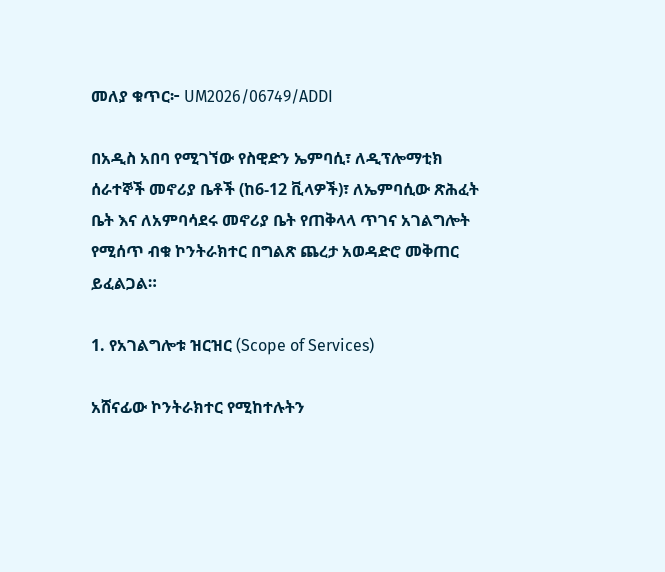መለያ ቁጥር፦ UM2026/06749/ADDI

በአዲስ አበባ የሚገኘው የስዊድን ኤምባሲ፣ ለዲፕሎማቲክ ሰራተኞች መኖሪያ ቤቶች (ከ6-12 ቪላዎች)፣ ለኤምባሲው ጽሕፈት ቤት እና ለአምባሳደሩ መኖሪያ ቤት የጠቅላላ ጥገና አገልግሎት የሚሰጥ ብቁ ኮንትራክተር በግልጽ ጨረታ አወዳድሮ መቅጠር ይፈልጋል።

1. የአገልግሎቱ ዝርዝር (Scope of Services)

አሸናፊው ኮንትራክተር የሚከተሉትን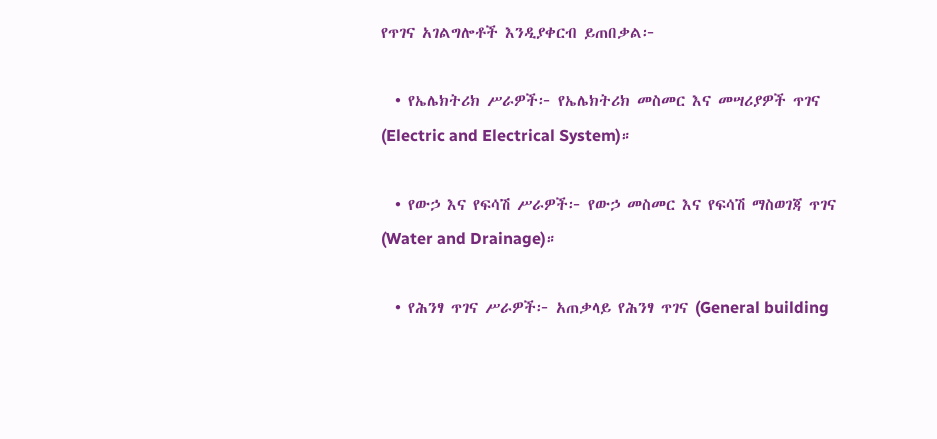የጥገና አገልግሎቶች እንዲያቀርብ ይጠበቃል፦

  • የኤሌክትሪክ ሥራዎች፦ የኤሌክትሪክ መስመር እና መሣሪያዎች ጥገና (Electric and Electrical System)።

  • የውኃ እና የፍሳሽ ሥራዎች፦ የውኃ መስመር እና የፍሳሽ ማስወገጃ ጥገና (Water and Drainage)።

  • የሕንፃ ጥገና ሥራዎች፦ አጠቃላይ የሕንፃ ጥገና (General building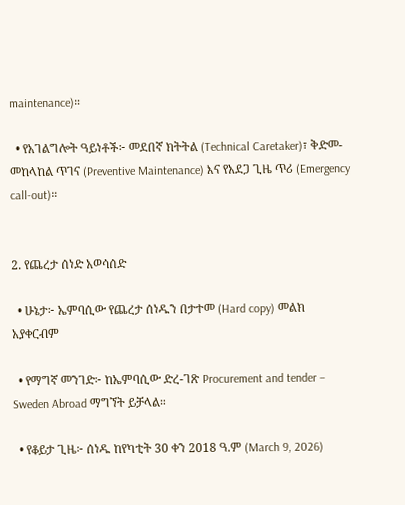maintenance)።

  • የአገልግሎት ዓይነቶች፦ መደበኛ ክትትል (Technical Caretaker)፣ ቅድመ-መከላከል ጥገና (Preventive Maintenance) እና የአደጋ ጊዜ ጥሪ (Emergency call-out)።


2. የጨረታ ሰነድ አወሳሰድ

  • ሁኔታ፦ ኤምባሲው የጨረታ ሰነዱን በታተመ (Hard copy) መልክ አያቀርብም

  • የማግኛ መንገድ፦ ከኤምባሲው ድረ-ገጽ Procurement and tender – Sweden Abroad ማግኘት ይቻላል።

  • የቆይታ ጊዜ፦ ሰነዱ ከየካቲት 30 ቀን 2018 ዓ.ም (March 9, 2026)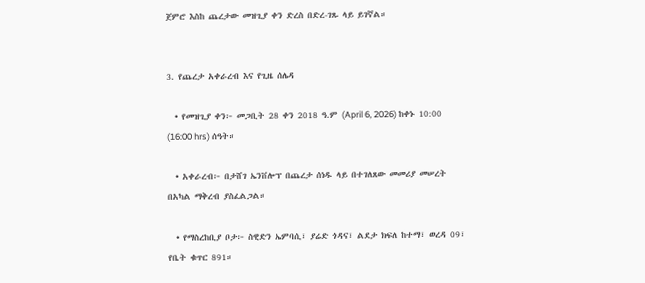ጀምሮ እስከ ጨረታው መዝጊያ ቀን ድረስ በድረ-ገጹ ላይ ይገኛል።


3. የጨረታ አቀራረብ እና የጊዜ ሰሌዳ

  • የመዝጊያ ቀን፦ መጋቢት 28 ቀን 2018 ዓ.ም (April 6, 2026) ከቀኑ 10:00 (16:00 hrs) ሰዓት።

  • አቀራረብ፦ በታሸገ ኤንቨሎፕ በጨረታ ሰነዱ ላይ በተገለጸው መመሪያ መሠረት በአካል ማቅረብ ያስፈልጋል።

  • የማስረከቢያ ቦታ፦ ስዊድን ኤምባሲ፣ ያሬድ ጎዳና፣ ልደታ ክፍለ ከተማ፣ ወረዳ 09፣ የቤት ቁጥር 891።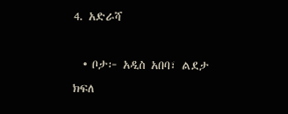4. አድራሻ

  • ቦታ፦ አዲስ አበባ፣ ልደታ ክፍለ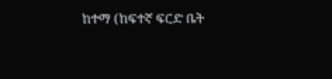ከተማ (ከፍተኛ ፍርድ ቤት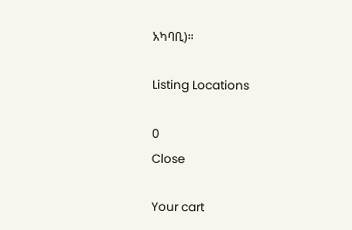አካባቢ)።

Listing Locations

0
Close

Your cart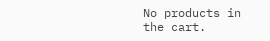No products in the cart.